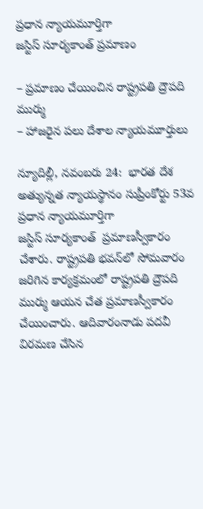ప్రధాన న్యాయమూర్తిగా జస్టిస్‌ ‌సూర్యకాంత్‌ ‌ప్రమాణం

– ప్రమాణం చేయించిన రాష్ట్రపతి ద్రౌపది ముర్ము
– హాజరైన పలు దేశాల న్యాయమూర్తులు

న్యూదిల్లీ, నవంబరు 24:  భారత దేశ అత్యున్నత న్యాయస్థానం సుప్రీంకోర్టు 53వ ప్రధాన న్యాయమూర్తిగా జస్టిస్‌ ‌సూర్యకాంత్‌  ‌ప్రమాణస్వీకారం చేశారు. రాష్ట్రపతి భవన్‌లో సోమవారం జరిగిన కార్యక్రమంలో రాష్ట్రపతి ద్రౌపది ముర్ము ఆయన చేత ప్రమాణస్వీకారం చేయించారు. ఆదివారంనాడు పదవీ విరమణ చేసిన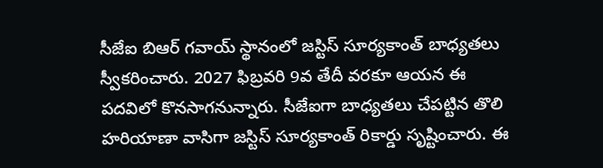సీజేఐ బిఆర్‌ ‌గవాయ్‌ ‌స్థానంలో జస్టిస్‌ ‌సూర్యకాంత్‌ ‌బాధ్యతలు స్వీకరించారు. 2027 ఫిబ్రవరి 9వ తేదీ వరకూ ఆయన ఈ పదవిలో కొనసాగనున్నారు. సీజేఐగా బాధ్యతలు చేపట్టిన తొలి హరియాణా వాసిగా జస్టిస్‌ ‌సూర్యకాంత్‌ ‌రికార్డు సృష్టించారు. ఈ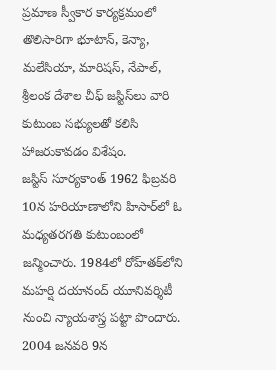ప్రమాణ స్వీకార కార్యక్రమంలో తొలిసారిగా భూటాన్‌, కెన్యా, మలేసియా, మారిషస్‌, నేపాల్‌, శ్రీ‌లంక దేశాల చీఫ్‌ ‌జస్టిస్‌లు వారి కుటుంబ సభ్యులతో కలిసి హాజరుకావడం విశేషం. జస్టిస్‌ ‌సూర్యకాంత్‌ 1962 ఫిబ్రవరి 10న హరియాణాలోని హిసార్‌లో ఓ మధ్యతరగతి కుటుంబంలో జన్మించారు. 1984లో రోహ్‌తక్‌లోని మహర్షి దయానంద్‌ ‌యూనివర్శిటీ నుంచి న్యాయశాస్త్ర పట్టా పొందారు. 2004 జనవరి 9న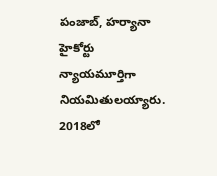పంజాబ్‌, హర్యానా హైకోర్టు న్యాయమూర్తిగా నియమితులయ్యారు. 2018లో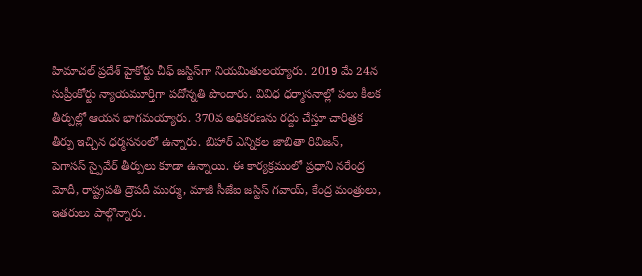హిమాచల్‌ ‌ప్రదేశ్‌ ‌హైకోర్టు చీఫ్‌ ‌జస్టిస్‌గా నియమితులయ్యారు. 2019 మే 24న సుప్రీంకోర్టు న్యాయమూర్తిగా పదోన్నతి పొందారు. వివిధ ధర్మాసనాల్లో పలు కీలక తీర్పుల్లో ఆయన భాగమయ్యారు. 370వ అధికరణను రద్దు చేస్తూ చారిత్రక తీర్పు ఇచ్చిన ధర్మసనంలో ఉన్నారు. బిహార్‌ ఎన్నికల జాబితా రివిజన్‌, పెగాసస్‌ ‌స్పైవేర్‌ ‌తీర్పులు కూడా ఉన్నాయి. ఈ కార్యక్రమంలో ప్రధాని నరేంద్ర మోదీ, రాష్ట్రపతి ద్రౌపదీ ముర్ము, మాజీ సీజేఐ జస్టిస్‌ ‌గవాయ్‌, కేంద్ర మంత్రులు, ఇతరులు పాల్గొన్నారు.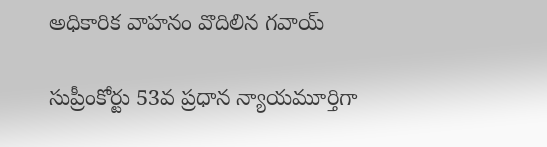అధికారిక వాహనం వొదిలిన గవాయ్‌

సుప్రీంకోర్టు 53వ ప్రధాన న్యాయమూర్తిగా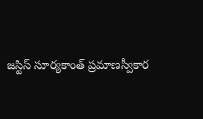జస్టిస్‌ ‌సూర్యకాంత్‌ ‌ప్రమాణస్వీకార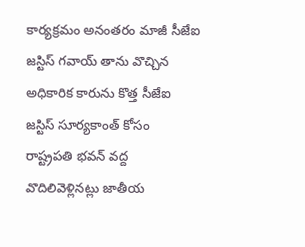కార్యక్రమం అనంతరం మాజీ సీజేఐ జస్టిస్‌ ‌గవాయ్‌ ‌తాను వొచ్చిన అధికారిక కారును కొత్త సీజేఐ జస్టిస్‌ ‌సూర్యకాంత్‌ ‌కోసం రాష్ట్రపతి భవన్‌ ‌వద్ద వొదిలివెళ్లినట్లు జాతీయ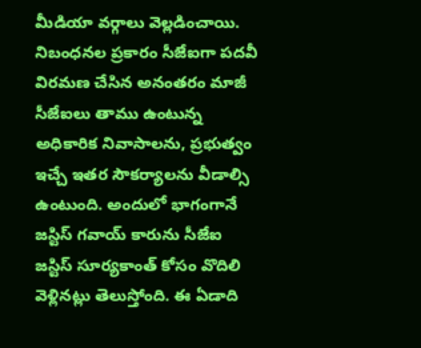మీడియా వర్గాలు వెల్లడించాయి. నిబంధనల ప్రకారం సీజేఐగా పదవీ విరమణ చేసిన అనంతరం మాజీ సీజేఐలు తాము ఉంటున్న అధికారిక నివాసాలను, ప్రభుత్వం ఇచ్చే ఇతర సౌకర్యాలను వీడాల్సి ఉంటుంది. అందులో భాగంగానే జస్టిస్‌ ‌గవాయ్‌ ‌కారును సీజేఐ జస్టిస్‌ ‌సూర్యకాంత్‌ ‌కోసం వొదిలి వెళ్లినట్లు తెలుస్తోంది. ఈ ఏడాది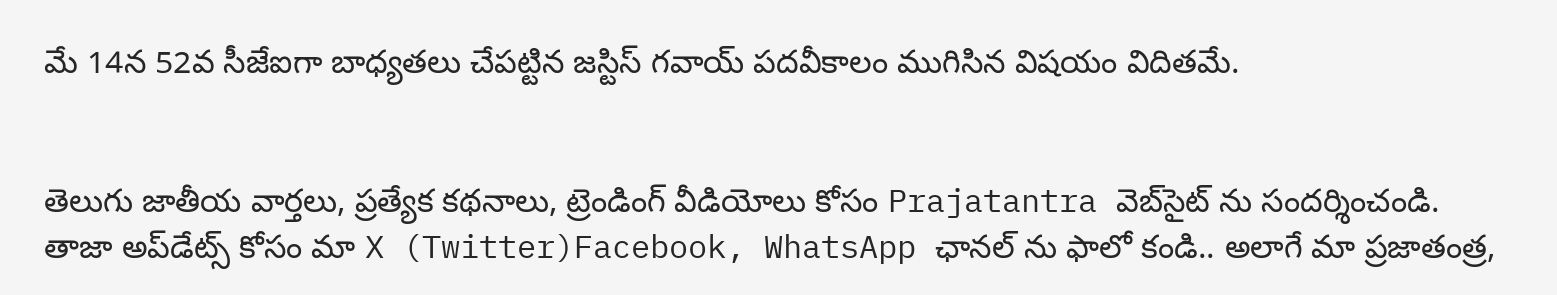మే 14న 52వ సీజేఐగా బాధ్యతలు చేపట్టిన జస్టిస్‌ ‌గవాయ్‌ ‌పదవీకాలం ముగిసిన విష‌యం విదిత‌మే.


తెలుగు జాతీయ వార్తలు, ప్రత్యేక కథనాలు, ట్రెండింగ్ వీడియోలు కోసం Prajatantra వెబ్‌సైట్ ను సందర్శించండి. తాజా అప్‌డేట్స్ కోసం మా X (Twitter)Facebook, WhatsApp ఛానల్ ను ఫాలో కండి.. అలాగే మా ప్రజాతంత్ర,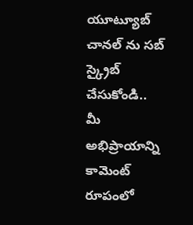యూట్యూబ్ చానల్ ను సబ్ స్క్రైబ్ చేసుకోండి..   మీ అభిప్రాయాన్ని కామెంట్ రూపంలో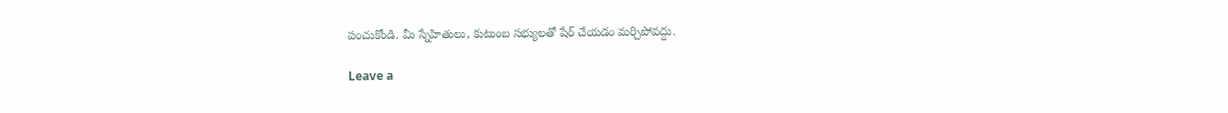పంచుకోండి. మీ స్నేహితులు, కుటుంబ సభ్యులతో షేర్ చేయడం మర్చిపోవద్దు.

Leave a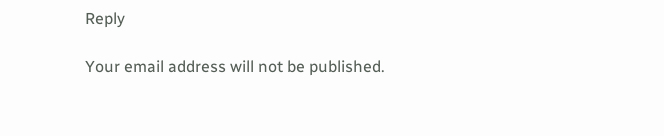Reply

Your email address will not be published.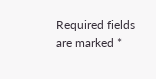Required fields are marked *